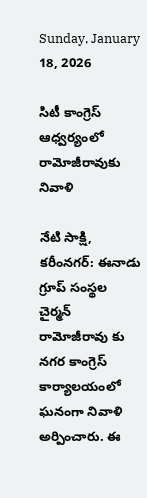Sunday, January 18, 2026

సిటీ కాంగ్రెస్ ఆధ్వర్యంలో రామోజీరావుకు నివాళి

నేటి సాక్షి, కరీంనగర్: ఈనాడు గ్రూప్ సంస్థల చైర్మన్ రామోజీరావు కు నగర కాంగ్రెస్ కార్యాలయంలో ఘనంగా నివాళి అర్పించారు. ఈ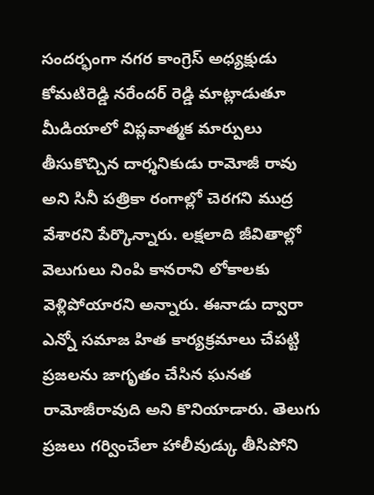సందర్భంగా నగర కాంగ్రెస్ అధ్యక్షుడు కోమటిరెడ్డి నరేందర్ రెడ్డి మాట్లాడుతూ మీడియాలో విప్లవాత్మక మార్పులు తీసుకొచ్చిన దార్శనికుడు రామోజీ రావు అని సినీ పత్రికా రంగాల్లో చెరగని ముద్ర వేశారని పేర్కొన్నారు. లక్షలాది జీవితాల్లో వెలుగులు నింపి కానరాని లోకాలకు వెళ్లిపోయారని అన్నారు. ఈనాడు ద్వారా ఎన్నో సమాజ హిత కార్యక్రమాలు చేపట్టి ప్రజలను జాగృతం చేసిన ఘనత రామోజీరావుది అని కొనియాడారు. తెలుగు ప్రజలు గర్వించేలా హాలీవుడ్కు తీసిపోని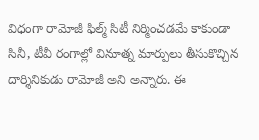విధంగా రామోజీ ఫిల్మ్ సిటీ నిర్మించడమే కాకుండా సినీ, టీవీ రంగాల్లో వినూత్న మార్పులు తీసుకొచ్చిన దార్శినికుడు రామోజీ అని అన్నారు. ఈ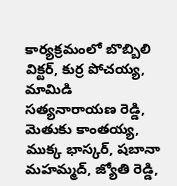కార్యక్రమంలో బొబ్బిలి విక్టర్, కుర్ర పోచయ్య, మామిడి సత్యనారాయణ రెడ్డి, మెతుకు కాంతయ్య, ముక్క భాస్కర్, షబానా మహమ్మద్, జ్యోతి రెడ్డి,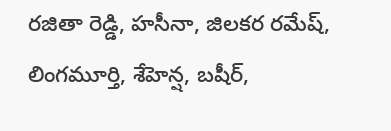రజితా రెడ్డి, హసీనా, జిలకర రమేష్, లింగమూర్తి, శేహెన్ష, బషీర్,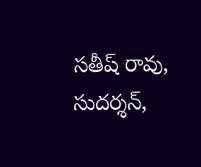సతీష్ రావు, సుదర్శన్,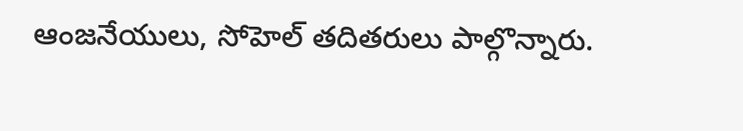ఆంజనేయులు, సోహెల్ తదితరులు పాల్గొన్నారు.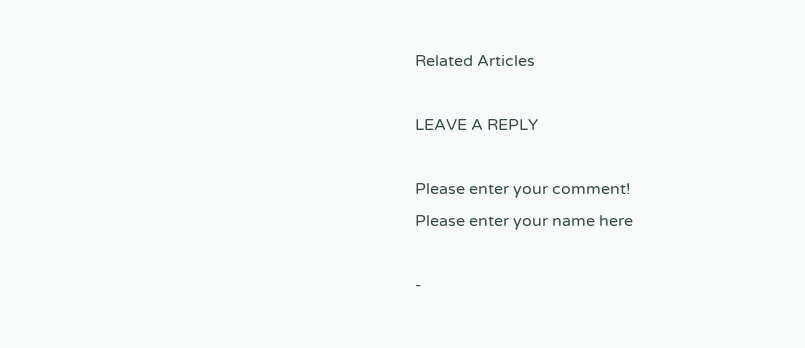Related Articles

LEAVE A REPLY

Please enter your comment!
Please enter your name here

-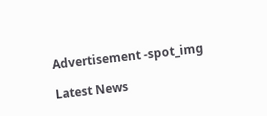Advertisement -spot_img

Latest News